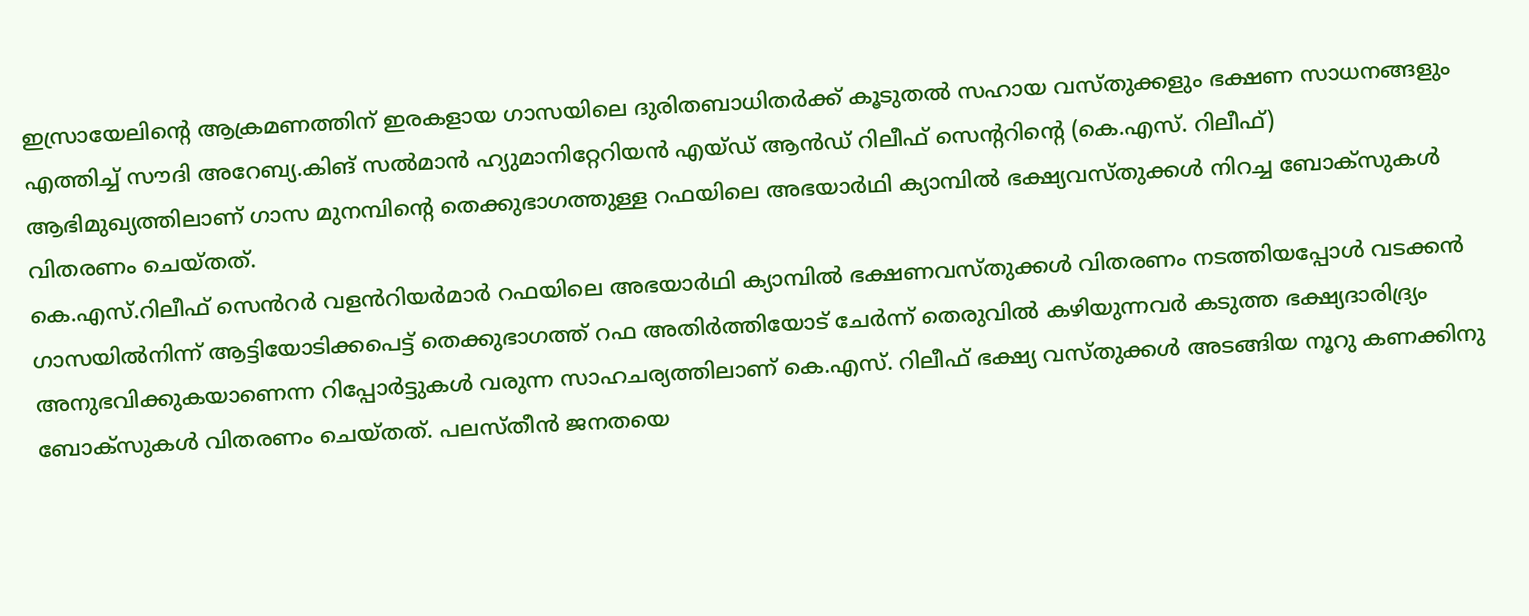ഇസ്രായേലിന്റെ ആക്രമണത്തിന് ഇരകളായ ഗാസയിലെ ദുരിതബാധിതർക്ക് കൂടുതൽ സഹായ വസ്തുക്കളും ഭക്ഷണ സാധനങ്ങളും എത്തിച്ച് സൗദി അറേബ്യ.കിങ് സൽമാൻ ഹ്യുമാനിറ്റേറിയൻ എയ്ഡ് ആൻഡ് റിലീഫ് സെന്ററിന്റെ (കെ.എസ്. റിലീഫ്) ആഭിമുഖ്യത്തിലാണ് ഗാസ മുനമ്പിന്റെ തെക്കുഭാഗത്തുള്ള റഫയിലെ അഭയാർഥി ക്യാമ്പിൽ ഭക്ഷ്യവസ്തുക്കൾ നിറച്ച ബോക്സുകൾ വിതരണം ചെയ്തത്.
കെ.എസ്.റിലീഫ് സെൻറർ വളൻറിയർമാർ റഫയിലെ അഭയാർഥി ക്യാമ്പിൽ ഭക്ഷണവസ്തുക്കൾ വിതരണം നടത്തിയപ്പോൾ വടക്കൻ ഗാസയിൽനിന്ന് ആട്ടിയോടിക്കപെട്ട് തെക്കുഭാഗത്ത് റഫ അതിർത്തിയോട് ചേർന്ന് തെരുവിൽ കഴിയുന്നവർ കടുത്ത ഭക്ഷ്യദാരിദ്ര്യം അനുഭവിക്കുകയാണെന്ന റിപ്പോർട്ടുകൾ വരുന്ന സാഹചര്യത്തിലാണ് കെ.എസ്. റിലീഫ് ഭക്ഷ്യ വസ്തുക്കൾ അടങ്ങിയ നൂറു കണക്കിനു ബോക്സുകൾ വിതരണം ചെയ്തത്. പലസ്തീൻ ജനതയെ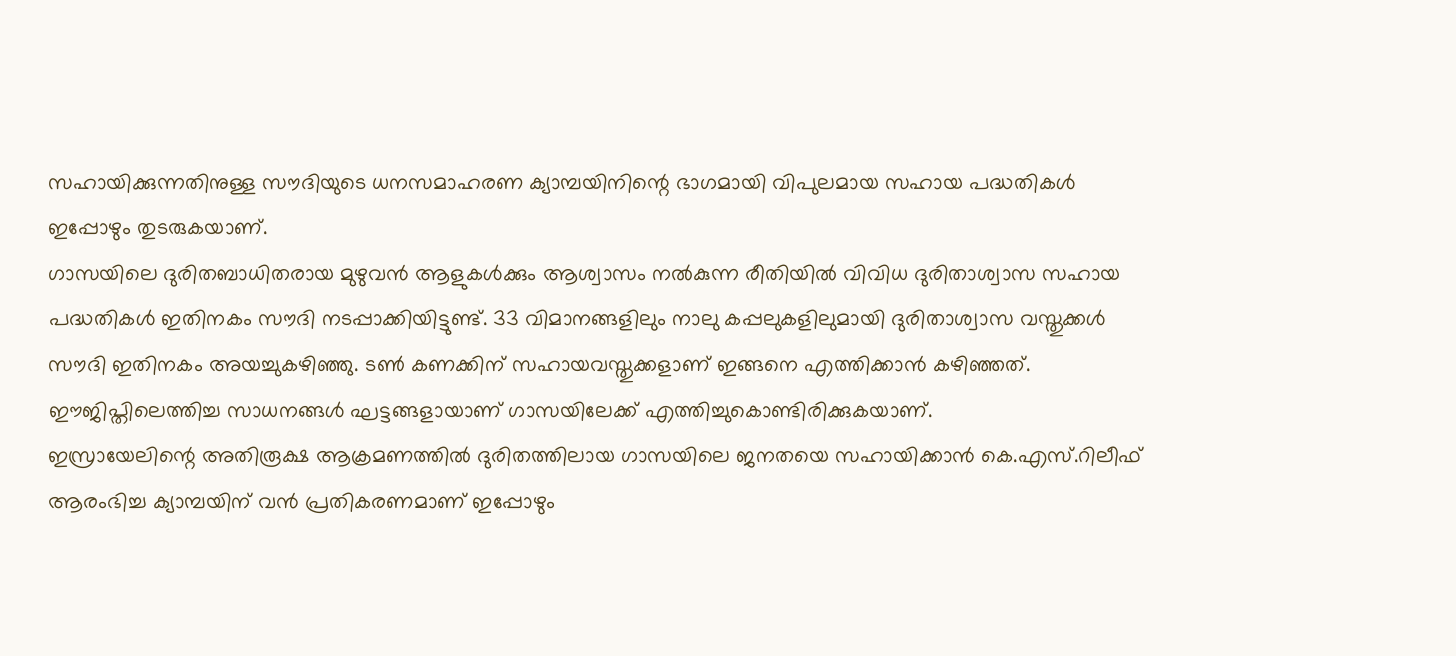സഹായിക്കുന്നതിനുള്ള സൗദിയുടെ ധനസമാഹരണ ക്യാമ്പയിനിന്റെ ഭാഗമായി വിപുലമായ സഹായ പദ്ധതികൾ ഇപ്പോഴും തുടരുകയാണ്.
ഗാസയിലെ ദുരിതബാധിതരായ മുഴുവൻ ആളുകൾക്കും ആശ്വാസം നൽകുന്ന രീതിയിൽ വിവിധ ദുരിതാശ്വാസ സഹായ പദ്ധതികൾ ഇതിനകം സൗദി നടപ്പാക്കിയിട്ടുണ്ട്. 33 വിമാനങ്ങളിലും നാലു കപ്പലുകളിലുമായി ദുരിതാശ്വാസ വസ്തുക്കൾ സൗദി ഇതിനകം അയച്ചുകഴിഞ്ഞു. ടൺ കണക്കിന് സഹായവസ്തുക്കളാണ് ഇങ്ങനെ എത്തിക്കാൻ കഴിഞ്ഞത്. ഈജിപ്തിലെത്തിച്ച സാധനങ്ങൾ ഘട്ടങ്ങളായാണ് ഗാസയിലേക്ക് എത്തിച്ചുകൊണ്ടിരിക്കുകയാണ്.
ഇസ്രായേലിന്റെ അതിരൂക്ഷ ആക്രമണത്തിൽ ദുരിതത്തിലായ ഗാസയിലെ ജനതയെ സഹായിക്കാൻ കെ.എസ്.റിലീഫ് ആരംഭിച്ച ക്യാമ്പയിന് വൻ പ്രതികരണമാണ് ഇപ്പോഴും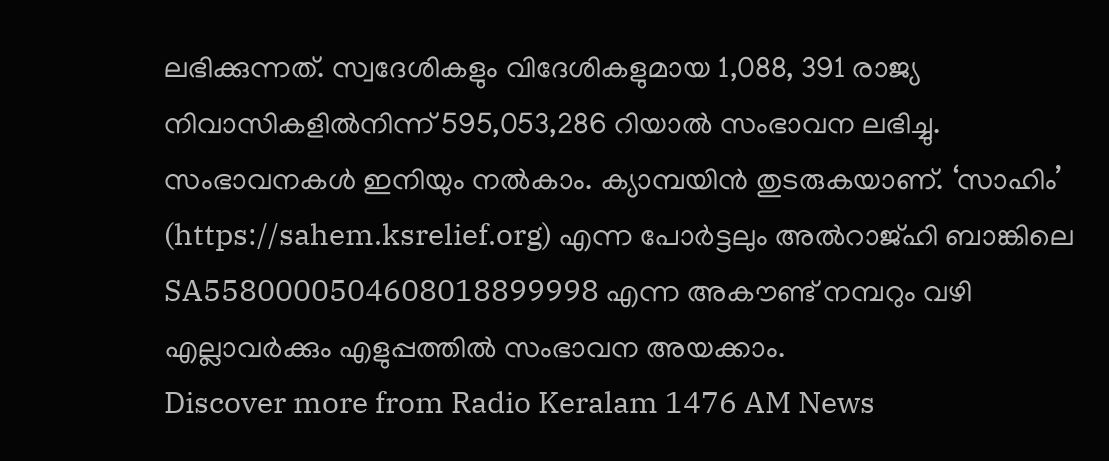ലഭിക്കുന്നത്. സ്വദേശികളും വിദേശികളുമായ 1,088, 391 രാജ്യ നിവാസികളിൽനിന്ന് 595,053,286 റിയാൽ സംഭാവന ലഭിച്ചു. സംഭാവനകൾ ഇനിയും നൽകാം. ക്യാമ്പയിൻ തുടരുകയാണ്. ‘സാഹിം’ (https://sahem.ksrelief.org) എന്ന പോർട്ടലും അൽറാജ്ഹി ബാങ്കിലെ SA5580000504608018899998 എന്ന അകൗണ്ട് നമ്പറും വഴി എല്ലാവർക്കും എളുപ്പത്തിൽ സംഭാവന അയക്കാം.
Discover more from Radio Keralam 1476 AM News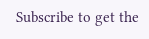Subscribe to get the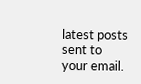latest posts sent to your email.